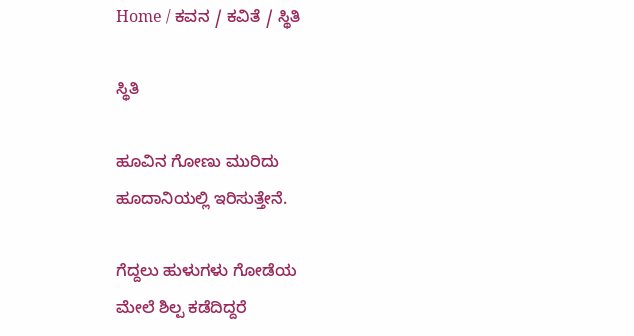Home / ಕವನ / ಕವಿತೆ / ಸ್ಥಿತಿ

ಸ್ಥಿತಿ

ಹೂವಿನ ಗೋಣು ಮುರಿದು
ಹೂದಾನಿಯಲ್ಲಿ ಇರಿಸುತ್ತೇನೆ.

ಗೆದ್ದಲು ಹುಳುಗಳು ಗೋಡೆಯ
ಮೇಲೆ ಶಿಲ್ಪ ಕಡೆದಿದ್ದರೆ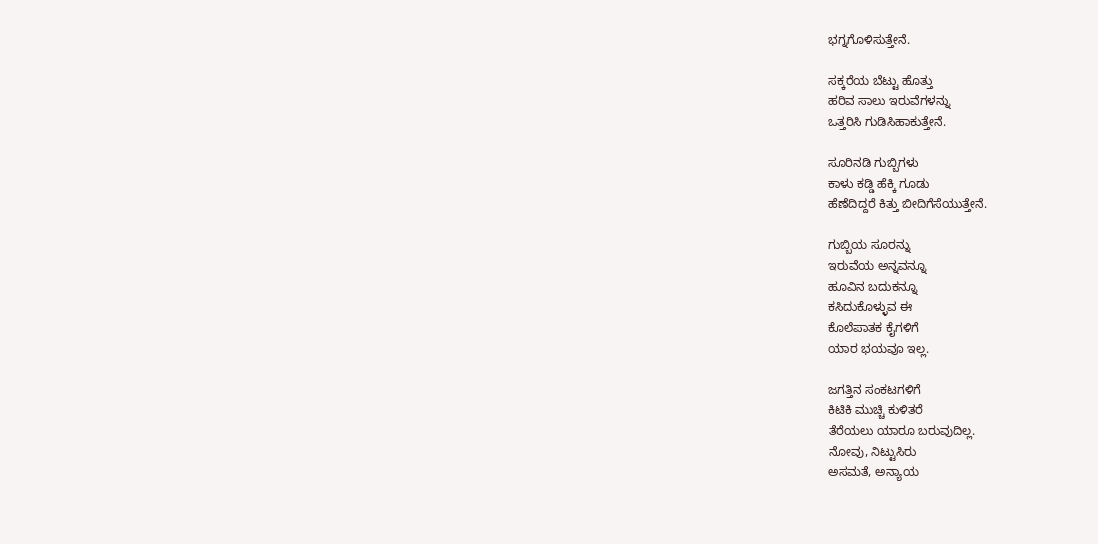ಭಗ್ನಗೊಳಿಸುತ್ತೇನೆ.

ಸಕ್ಕರೆಯ ಬೆಟ್ಟು ಹೊತ್ತು
ಹರಿವ ಸಾಲು ಇರುವೆಗಳನ್ನು
ಒತ್ತರಿಸಿ ಗುಡಿಸಿಹಾಕುತ್ತೇನೆ.

ಸೂರಿನಡಿ ಗುಬ್ಬಿಗಳು
ಕಾಳು ಕಡ್ಡಿ ಹೆಕ್ಕಿ ಗೂಡು
ಹೆಣೆದಿದ್ದರೆ ಕಿತ್ತು ಬೀದಿಗೆಸೆಯುತ್ತೇನೆ.

ಗುಬ್ಬಿಯ ಸೂರನ್ನು
ಇರುವೆಯ ಅನ್ನವನ್ನೂ
ಹೂವಿನ ಬದುಕನ್ನೂ
ಕಸಿದುಕೊಳ್ಳುವ ಈ
ಕೊಲೆಪಾತಕ ಕೈಗಳಿಗೆ
ಯಾರ ಭಯವೂ ಇಲ್ಲ.

ಜಗತ್ತಿನ ಸಂಕಟಗಳಿಗೆ
ಕಿಟಿಕಿ ಮುಚ್ಚಿ ಕುಳಿತರೆ
ತೆರೆಯಲು ಯಾರೂ ಬರುವುದಿಲ್ಲ.
ನೋವು, ನಿಟ್ಟುಸಿರು
ಅಸಮತೆ, ಅನ್ಯಾಯ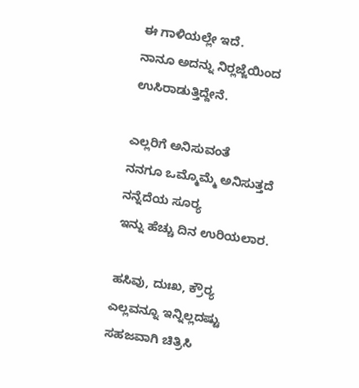ಈ ಗಾಳಿಯಲ್ಲೇ ಇದೆ.
ನಾನೂ ಅದನ್ನು ನಿರ್‍ಲಜ್ಜೆಯಿಂದ
ಉಸಿರಾಡುತ್ತಿದ್ದೇನೆ.

ಎಲ್ಲರಿಗೆ ಅನಿಸುವಂತೆ
ನನಗೂ ಒಮ್ಮೊಮ್ಮೆ ಅನಿಸುತ್ತದೆ
ನನ್ನೆದೆಯ ಸೂರ್‍ಯ
ಇನ್ನು ಹೆಚ್ಚು ದಿನ ಉರಿಯಲಾರ.

ಹಸಿವು, ದುಃಖ, ಕ್ರೌರ್‍ಯ
ಎಲ್ಲವನ್ನೂ ಇನ್ನಿಲ್ಲದಷ್ಟು
ಸಹಜವಾಗಿ ಚಿತ್ರಿಸಿ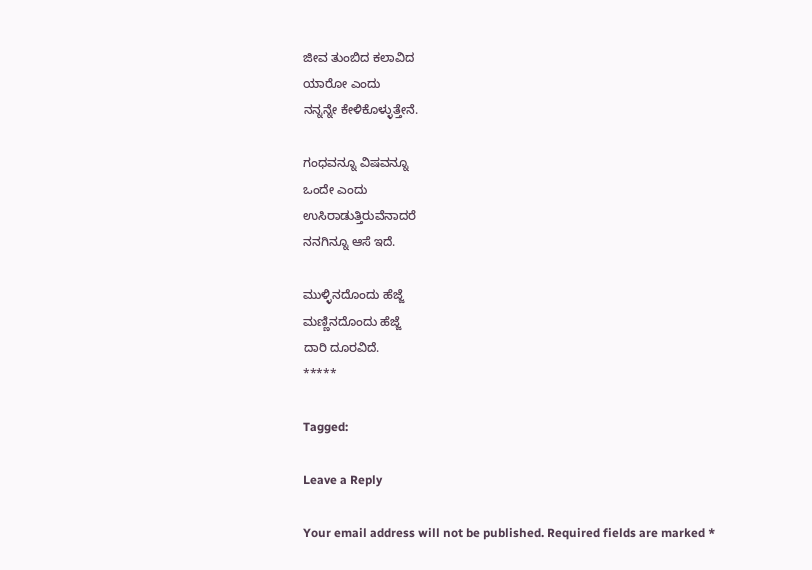ಜೀವ ತುಂಬಿದ ಕಲಾವಿದ
ಯಾರೋ ಎಂದು
ನನ್ನನ್ನೇ ಕೇಳಿಕೊಳ್ಳುತ್ತೇನೆ.

ಗಂಧವನ್ನೂ ವಿಷವನ್ನೂ
ಒಂದೇ ಎಂದು
ಉಸಿರಾಡುತ್ತಿರುವೆನಾದರೆ
ನನಗಿನ್ನೂ ಆಸೆ ಇದೆ.

ಮುಳ್ಳಿನದೊಂದು ಹೆಜ್ಜೆ
ಮಣ್ಣಿನದೊಂದು ಹೆಜ್ಜೆ
ದಾರಿ ದೂರವಿದೆ.
*****

Tagged:

Leave a Reply

Your email address will not be published. Required fields are marked *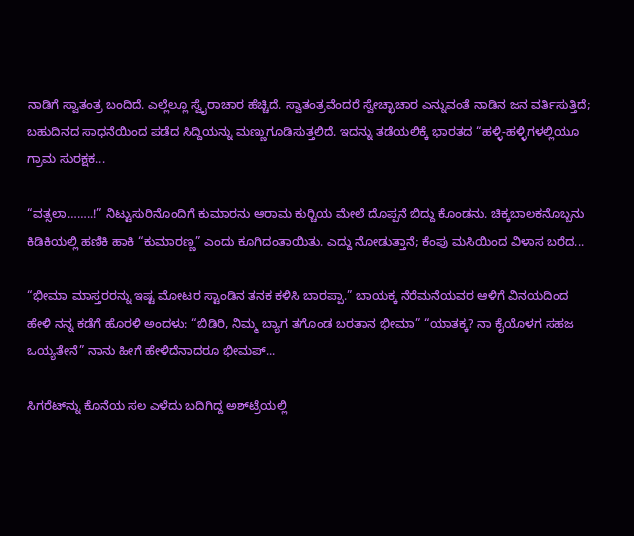ನಾಡಿಗೆ ಸ್ವಾತಂತ್ರ ಬಂದಿದೆ. ಎಲ್ಲೆಲ್ಲೂ ಸ್ವೈರಾಚಾರ ಹೆಚ್ಚಿದೆ. ಸ್ವಾತಂತ್ರವೆಂದರೆ ಸ್ವೇಚ್ಛಾಚಾರ ಎನ್ನುವಂತೆ ನಾಡಿನ ಜನ ವರ್ತಿಸುತ್ತಿದೆ; ಬಹುದಿನದ ಸಾಧನೆಯಿಂದ ಪಡೆದ ಸಿದ್ದಿಯನ್ನು ಮಣ್ಣುಗೂಡಿಸುತ್ತಲಿದೆ. ಇದನ್ನು ತಡೆಯಲಿಕ್ಕೆ ಭಾರತದ “ಹಳ್ಳಿ-ಹಳ್ಳಿಗಳಲ್ಲಿಯೂ ಗ್ರಾಮ ಸುರಕ್ಷಕ...

“ವತ್ಸಲಾ……..!” ನಿಟ್ಟುಸುರಿನೊಂದಿಗೆ ಕುಮಾರನು ಆರಾಮ ಕುರ್‍ಚಿಯ ಮೇಲೆ ದೊಪ್ಪನೆ ಬಿದ್ದು ಕೊಂಡನು. ಚಿಕ್ಕಬಾಲಕನೊಬ್ಬನು ಕಿಡಿಕಿಯಲ್ಲಿ ಹಣಿಕಿ ಹಾಕಿ “ಕುಮಾರಣ್ಣ” ಎಂದು ಕೂಗಿದಂತಾಯಿತು. ಎದ್ದು ನೋಡುತ್ತಾನೆ; ಕೆಂಪು ಮಸಿಯಿಂದ ವಿಳಾಸ ಬರೆದ...

“ಭೀಮಾ ಮಾಸ್ತರರನ್ನು ಇಷ್ಟ ಮೋಟರ ಸ್ಟಾಂಡಿನ ತನಕ ಕಳಿಸಿ ಬಾರಪ್ಪಾ.” ಬಾಯಕ್ಕ ನೆರೆಮನೆಯವರ ಆಳಿಗೆ ವಿನಯದಿಂದ ಹೇಳಿ ನನ್ನ ಕಡೆಗೆ ಹೊರಳಿ ಅಂದಳು: “ಬಿಡಿರಿ, ನಿಮ್ಮ ಬ್ಯಾಗ ತಗೊಂಡ ಬರತಾನ ಭೀಮಾ” “ಯಾತಕ್ಕ? ನಾ ಕೈಯೊಳಗ ಸಹಜ ಒಯ್ಯತೇನೆ” ನಾನು ಹೀಗೆ ಹೇಳಿದೆನಾದರೂ ಭೀಮಪ್...

ಸಿಗರೆಟ್‌ನ್ನು ಕೊನೆಯ ಸಲ ಎಳೆದು ಬದಿಗಿದ್ದ ಅಶ್‌ಟ್ರೆಯಲ್ಲಿ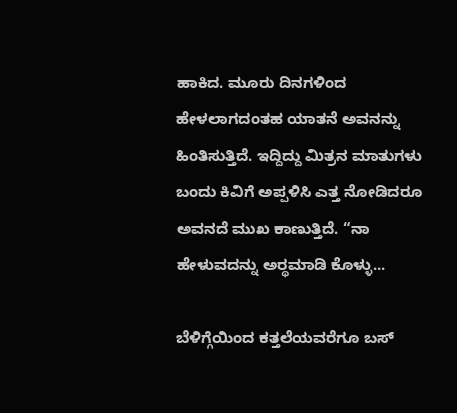ಹಾಕಿದ. ಮೂರು ದಿನಗಳಿಂದ ಹೇಳಲಾಗದಂತಹ ಯಾತನೆ ಅವನನ್ನು ಹಿಂತಿಸುತ್ತಿದೆ. ಇದ್ದಿದ್ದು ಮಿತ್ರನ ಮಾತುಗಳು ಬಂದು ಕಿವಿಗೆ ಅಪ್ಪಳಿಸಿ ಎತ್ತ ನೋಡಿದರೂ ಅವನದೆ ಮುಖ ಕಾಣುತ್ತಿದೆ. “ನಾ ಹೇಳುವದನ್ನು ಅರ್‍ಥಮಾಡಿ ಕೊಳ್ಳು...

ಬೆಳಿಗ್ಗೆಯಿಂದ ಕತ್ತಲೆಯವರೆಗೂ ಬಸ್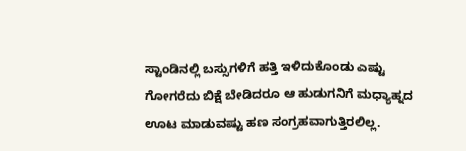ಸ್ಟಾಂಡಿನಲ್ಲಿ ಬಸ್ಸುಗಳಿಗೆ ಹತ್ತಿ ಇಳಿದುಕೊಂಡು ಎಷ್ಟು ಗೋಗರೆದು ಬಿಕ್ಷೆ ಬೇಡಿದರೂ ಆ ಹುಡುಗನಿಗೆ ಮಧ್ಯಾಹ್ನದ ಊಟ ಮಾಡುವಷ್ಟು ಹಣ ಸಂಗ್ರಹವಾಗುತ್ತಿರಲಿಲ್ಲ.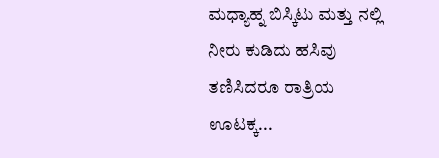ಮಧ್ಯಾಹ್ನ ಬಿಸ್ಕಿಟು ಮತ್ತು ನಲ್ಲಿ ನೀರು ಕುಡಿದು ಹಸಿವು ತಣಿಸಿದರೂ ರಾತ್ರಿಯ ಊಟಕ್ಕ...